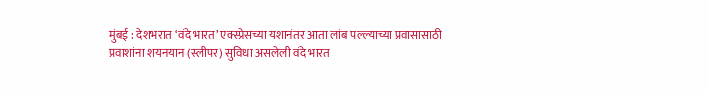मुंबई : देशभरात ‘वंदे भारत’ एक्स्प्रेसच्या यशानंतर आता लांब पल्ल्याच्या प्रवासासाठी प्रवाशांना शयनयान (स्लीपर) सुविधा असलेली वंदे भारत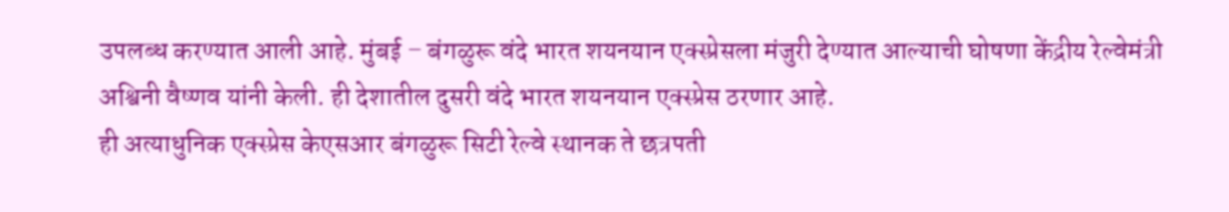उपलब्ध करण्यात आली आहे. मुंबई – बंगळुरू वंदे भारत शयनयान एक्स्प्रेसला मंजुरी देण्यात आल्याची घोषणा केंद्रीय रेल्वेमंत्री अश्विनी वैष्णव यांनी केली. ही देशातील दुसरी वंदे भारत शयनयान एक्स्प्रेस ठरणार आहे.
ही अत्याधुनिक एक्स्प्रेस केएसआर बंगळुरू सिटी रेल्वे स्थानक ते छत्रपती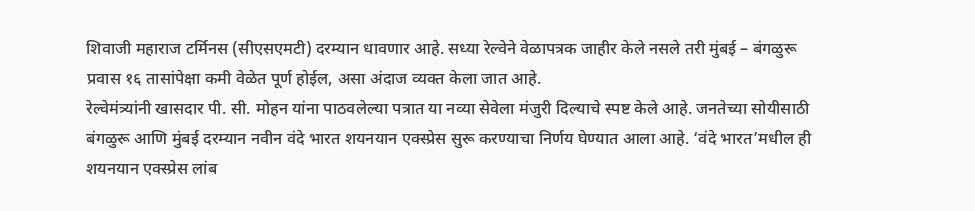शिवाजी महाराज टर्मिनस (सीएसएमटी) दरम्यान धावणार आहे. सध्या रेल्वेने वेळापत्रक जाहीर केले नसले तरी मुंबई – बंगळुरू प्रवास १६ तासांपेक्षा कमी वेळेत पूर्ण होईल, असा अंदाज व्यक्त केला जात आहे.
रेल्वेमंत्र्यांनी खासदार पी. सी. मोहन यांना पाठवलेल्या पत्रात या नव्या सेवेला मंजुरी दिल्याचे स्पष्ट केले आहे. जनतेच्या सोयीसाठी बंगळुरू आणि मुंबई दरम्यान नवीन वंदे भारत शयनयान एक्स्प्रेस सुरू करण्याचा निर्णय घेण्यात आला आहे. ‘वंदे भारत’मधील ही शयनयान एक्स्प्रेस लांब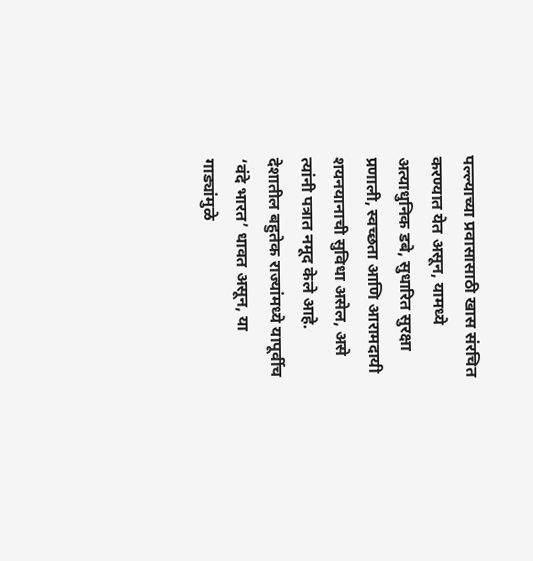पल्ल्याच्या प्रवासासाठी खास संरचित करण्यात येत असून, यामध्ये अत्याधुनिक डबे, सुधारित सुरक्षा प्रणाली, स्वच्छता आणि आरामदायी शयनयानाची सुविधा असेल, असे त्यांनी पत्रात नमूद केले आहे.
देशातील बहुतेक राज्यांमध्ये यापूर्वीच ‘वंदे भारत’ धावत असून, या गाड्यांमुळे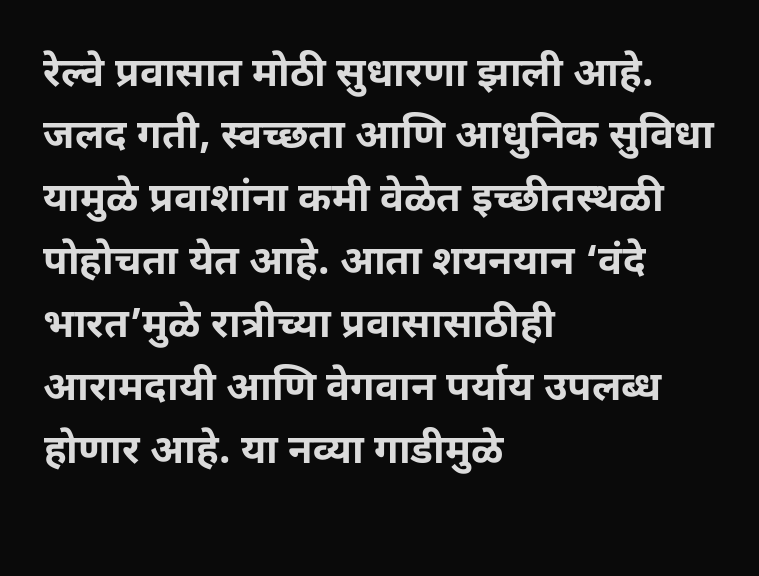रेल्वे प्रवासात मोठी सुधारणा झाली आहे. जलद गती, स्वच्छता आणि आधुनिक सुविधा यामुळे प्रवाशांना कमी वेळेत इच्छीतस्थळी पोहोचता येत आहे. आता शयनयान ‘वंदे भारत’मुळे रात्रीच्या प्रवासासाठीही आरामदायी आणि वेगवान पर्याय उपलब्ध होणार आहे. या नव्या गाडीमुळे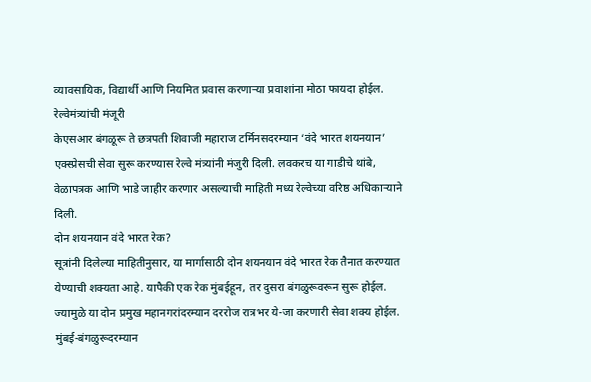व्यावसायिक, विद्यार्थी आणि नियमित प्रवास करणाऱ्या प्रवाशांना मोठा फायदा होईल.
रेल्वेमंत्र्यांची मंजूरी
केएसआर बंगळूरू ते छत्रपती शिवाजी महाराज टर्मिनसदरम्यान ‘वंदे भारत शयनयान’ एक्स्प्रेसची सेवा सुरू करण्यास रेल्वे मंत्र्यांनी मंजुरी दिली. लवकरच या गाडीचे थांबे, वेळापत्रक आणि भाडे जाहीर करणार असल्याची माहिती मध्य रेल्वेच्या वरिष्ठ अधिकाऱ्याने दिली.
दोन शयनयान वंदे भारत रेक?
सूत्रांनी दिलेल्या माहितीनुसार, या मार्गासाठी दोन शयनयान वंदे भारत रेक तैनात करण्यात येण्याची शक्यता आहे. यापैकी एक रेक मुंबईहून, तर दुसरा बंगळुरूवरून सुरू होईल. ज्यामुळे या दोन प्रमुख महानगरांदरम्यान दररोज रात्रभर ये-जा करणारी सेवा शक्य होईल.
मुंबई-बंगळुरूदरम्यान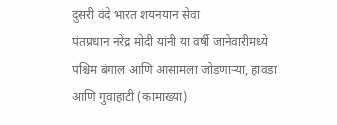दुसरी वंदे भारत शयनयान सेवा
पंतप्रधान नरेंद्र मोदी यांनी या वर्षी जानेवारीमध्ये पश्चिम बंगाल आणि आसामला जोडणाऱ्या, हावडा आणि गुवाहाटी (कामाख्या)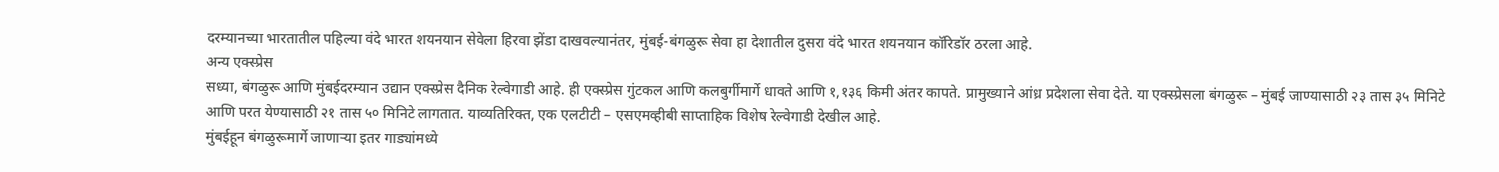दरम्यानच्या भारतातील पहिल्या वंदे भारत शयनयान सेवेला हिरवा झेंडा दाखवल्यानंतर, मुंबई-बंगळुरू सेवा हा देशातील दुसरा वंदे भारत शयनयान कॉरिडॉर ठरला आहे.
अन्य एक्स्प्रेस
सध्या, बंगळुरू आणि मुंबईदरम्यान उद्यान एक्स्प्रेस दैनिक रेल्वेगाडी आहे. ही एक्स्प्रेस गुंटकल आणि कलबुर्गीमार्गे धावते आणि १,१३६ किमी अंतर कापते. प्रामुख्याने आंध्र प्रदेशला सेवा देते. या एक्स्प्रेसला बंगळुरू – मुंबई जाण्यासाठी २३ तास ३५ मिनिटे आणि परत येण्यासाठी २१ तास ५० मिनिटे लागतात. याव्यतिरिक्त, एक एलटीटी – एसएमव्हीबी साप्ताहिक विशेष रेल्वेगाडी देखील आहे.
मुंबईहून बंगळुरूमार्गे जाणाऱ्या इतर गाड्यांमध्ये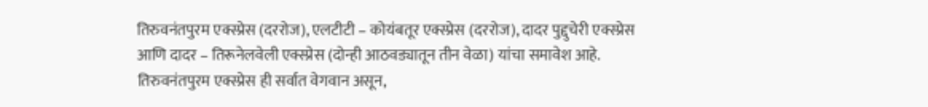तिरुवनंतपुरम एक्स्प्रेस (दररोज), एलटीटी – कोयंबतूर एक्स्प्रेस (दररोज), दादर पुद्दुचेरी एक्स्प्रेस आणि दादर – तिरूनेलवेली एक्स्प्रेस (दोन्ही आठवड्यातून तीन वेळा) यांचा समावेश आहे. तिरुवनंतपुरम एक्स्प्रेस ही सर्वात वेगवान असून,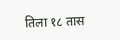तिला १८ तास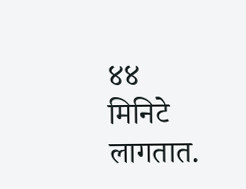४४ मिनिटे लागतात.